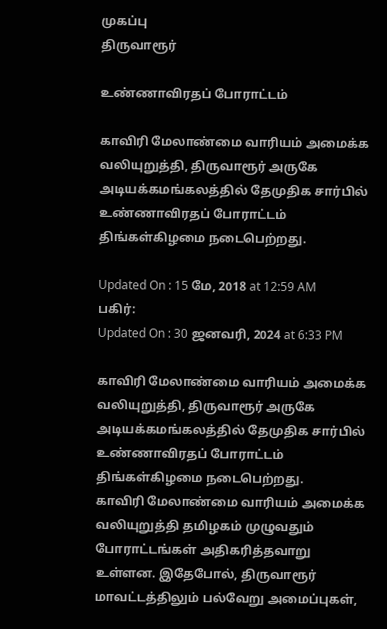முகப்பு
திருவாரூர்

உண்ணாவிரதப் போராட்டம்

காவிரி மேலாண்மை வாரியம் அமைக்க வலியுறுத்தி, திருவாரூர் அருகே அடியக்கமங்கலத்தில் தேமுதிக சார்பில் உண்ணாவிரதப் போராட்டம் திங்கள்கிழமை நடைபெற்றது.

Updated On : 15 மே, 2018 at 12:59 AM
பகிர்:
Updated On : 30 ஜனவரி, 2024 at 6:33 PM

காவிரி மேலாண்மை வாரியம் அமைக்க வலியுறுத்தி, திருவாரூர் அருகே அடியக்கமங்கலத்தில் தேமுதிக சார்பில் உண்ணாவிரதப் போராட்டம் திங்கள்கிழமை நடைபெற்றது.
காவிரி மேலாண்மை வாரியம் அமைக்க வலியுறுத்தி தமிழகம் முழுவதும் போராட்டங்கள் அதிகரித்தவாறு உள்ளன. இதேபோல், திருவாரூர் மாவட்டத்திலும் பல்வேறு அமைப்புகள்,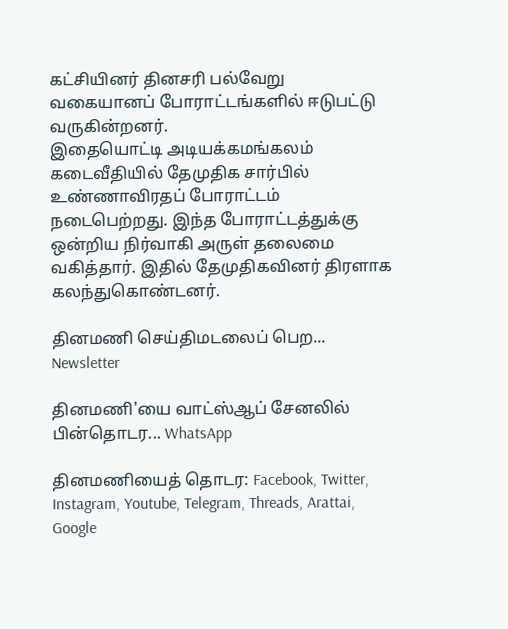கட்சியினர் தினசரி பல்வேறு வகையானப் போராட்டங்களில் ஈடுபட்டு வருகின்றனர்.
இதையொட்டி அடியக்கமங்கலம் கடைவீதியில் தேமுதிக சார்பில் உண்ணாவிரதப் போராட்டம் நடைபெற்றது. இந்த போராட்டத்துக்கு ஒன்றிய நிர்வாகி அருள் தலைமை வகித்தார். இதில் தேமுதிகவினர் திரளாக கலந்துகொண்டனர்.

தினமணி செய்திமடலைப் பெற... Newsletter

தினமணி'யை வாட்ஸ்ஆப் சேனலில் பின்தொடர... WhatsApp

தினமணியைத் தொடர: Facebook, Twitter, Instagram, Youtube, Telegram, Threads, Arattai, Google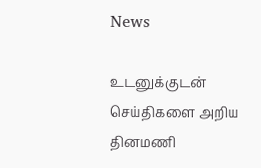News

உடனுக்குடன் செய்திகளை அறிய தினமணி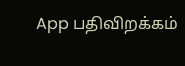App பதிவிறக்கம்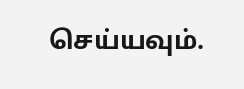செய்யவும்.